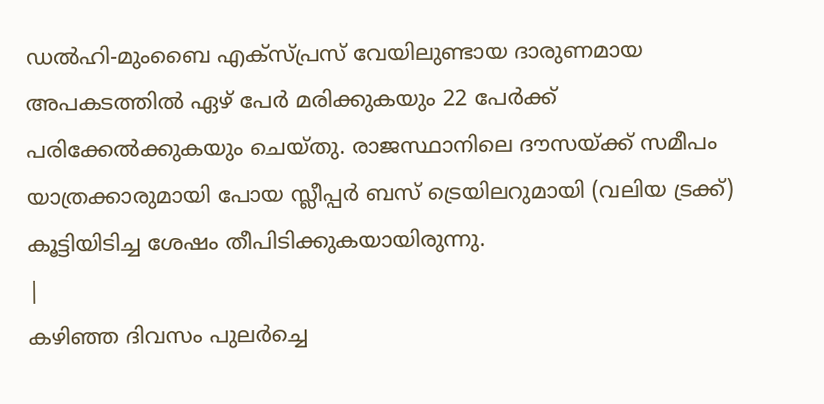ഡൽഹി-മുംബൈ എക്സ്പ്രസ് വേയിലുണ്ടായ ദാരുണമായ അപകടത്തിൽ ഏഴ് പേർ മരിക്കുകയും 22 പേർക്ക് പരിക്കേൽക്കുകയും ചെയ്തു. രാജസ്ഥാനിലെ ദൗസയ്ക്ക് സമീപം യാത്രക്കാരുമായി പോയ സ്ലീപ്പർ ബസ് ട്രെയിലറുമായി (വലിയ ട്രക്ക്) കൂട്ടിയിടിച്ച ശേഷം തീപിടിക്കുകയായിരുന്നു.
|
കഴിഞ്ഞ ദിവസം പുലർച്ചെ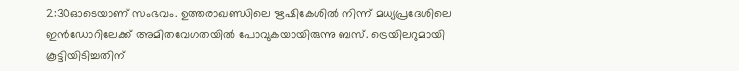2:30ഓടെയാണ് സംഭവം. ഉത്തരാഖണ്ഡിലെ ഋഷികേശിൽ നിന്ന് മധ്യപ്രദേശിലെ ഇൻഡോറിലേക്ക് അമിതവേഗതയിൽ പോവുകയായിരുന്നു ബസ്. ട്രെയിലറുമായി കൂട്ടിയിടിച്ചതിന്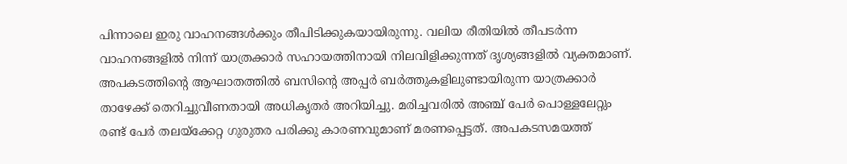പിന്നാലെ ഇരു വാഹനങ്ങൾക്കും തീപിടിക്കുകയായിരുന്നു. വലിയ രീതിയിൽ തീപടർന്ന വാഹനങ്ങളിൽ നിന്ന് യാത്രക്കാർ സഹായത്തിനായി നിലവിളിക്കുന്നത് ദൃശ്യങ്ങളിൽ വ്യക്തമാണ്.
അപകടത്തിന്റെ ആഘാതത്തിൽ ബസിന്റെ അപ്പർ ബർത്തുകളിലുണ്ടായിരുന്ന യാത്രക്കാർ താഴേക്ക് തെറിച്ചുവീണതായി അധികൃതർ അറിയിച്ചു. മരിച്ചവരിൽ അഞ്ച് പേർ പൊള്ളലേറ്റും രണ്ട് പേർ തലയ്ക്കേറ്റ ഗുരുതര പരിക്കു കാരണവുമാണ് മരണപ്പെട്ടത്. അപകടസമയത്ത്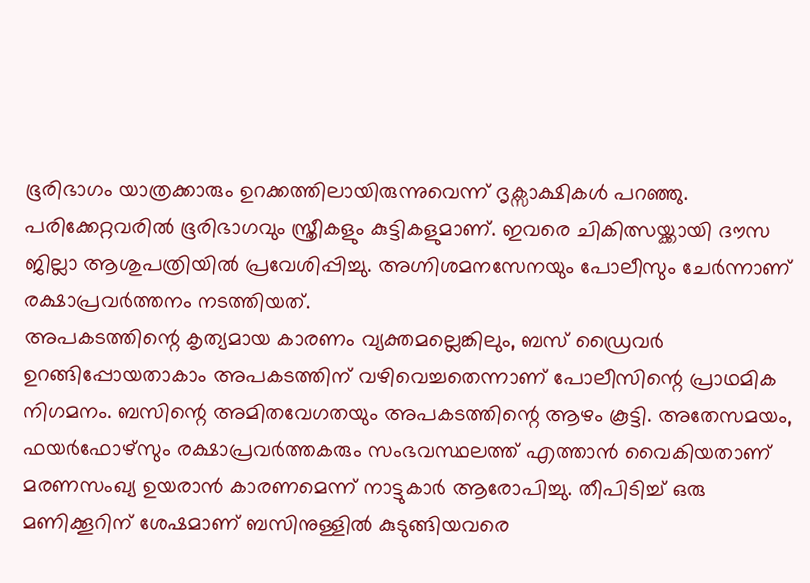ഭൂരിഭാഗം യാത്രക്കാരും ഉറക്കത്തിലായിരുന്നുവെന്ന് ദൃക്സാക്ഷികൾ പറഞ്ഞു.
പരിക്കേറ്റവരിൽ ഭൂരിഭാഗവും സ്ത്രീകളും കുട്ടികളുമാണ്. ഇവരെ ചികിത്സയ്ക്കായി ദൗസ ജില്ലാ ആശുപത്രിയിൽ പ്രവേശിപ്പിച്ചു. അഗ്നിശമനസേനയും പോലീസും ചേർന്നാണ് രക്ഷാപ്രവർത്തനം നടത്തിയത്.
അപകടത്തിന്റെ കൃത്യമായ കാരണം വ്യക്തമല്ലെങ്കിലും, ബസ് ഡ്രൈവർ ഉറങ്ങിപ്പോയതാകാം അപകടത്തിന് വഴിവെച്ചതെന്നാണ് പോലീസിന്റെ പ്രാഥമിക നിഗമനം. ബസിന്റെ അമിതവേഗതയും അപകടത്തിന്റെ ആഴം കൂട്ടി. അതേസമയം, ഫയർഫോഴ്സും രക്ഷാപ്രവർത്തകരും സംഭവസ്ഥലത്ത് എത്താൻ വൈകിയതാണ് മരണസംഖ്യ ഉയരാൻ കാരണമെന്ന് നാട്ടുകാർ ആരോപിച്ചു. തീപിടിച്ച് ഒരു മണിക്കൂറിന് ശേഷമാണ് ബസിനുള്ളിൽ കുടുങ്ങിയവരെ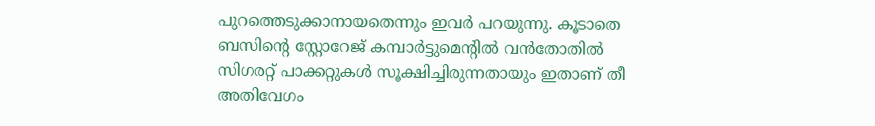പുറത്തെടുക്കാനായതെന്നും ഇവർ പറയുന്നു. കൂടാതെ ബസിന്റെ സ്റ്റോറേജ് കമ്പാർട്ടുമെന്റിൽ വൻതോതിൽ സിഗരറ്റ് പാക്കറ്റുകൾ സൂക്ഷിച്ചിരുന്നതായും ഇതാണ് തീ അതിവേഗം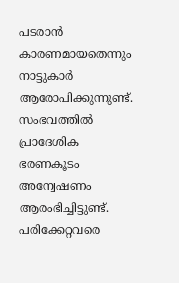പടരാൻ കാരണമായതെന്നും നാട്ടുകാർ ആരോപിക്കുന്നുണ്ട്.
സംഭവത്തിൽ പ്രാദേശിക ഭരണകൂടം അന്വേഷണം ആരംഭിച്ചിട്ടുണ്ട്. പരിക്കേറ്റവരെ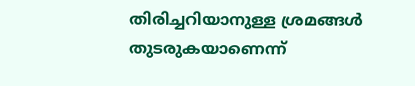തിരിച്ചറിയാനുള്ള ശ്രമങ്ങൾ തുടരുകയാണെന്ന്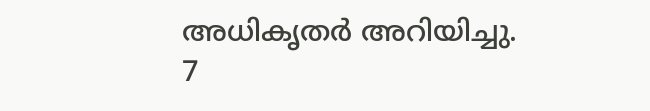അധികൃതർ അറിയിച്ചു.
7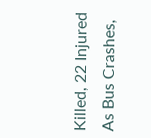Killed, 22 Injured As Bus Crashes,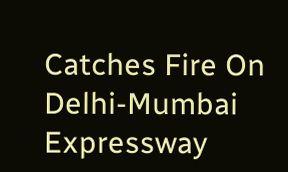Catches Fire On Delhi-Mumbai Expressway